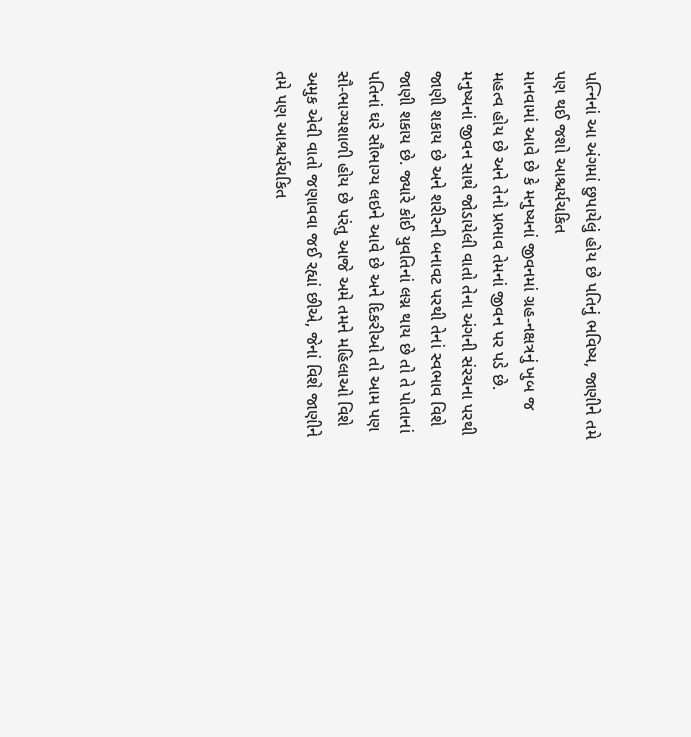પત્નિનાં આ અંગમાં છુપાયેલું હોય છે પતિનું ભવિષ્ય, જાણીને તમે પણ થઈ જશો આશ્ચર્યચકિત
માનવામાં આવે છે કે મનુષ્યનાં જીવનમાં ગ્રહ-નક્ષત્રનું ખુબ જ મહત્વ હોય છે અને તેનો પ્રભાવ તેમનાં જીવન પર પડે છે. મનુષ્યનાં જીવન સાથે જોડાયેલી વાતો તેના અંગની સંરચના પરથી જાણી શકાય છે અને શરીરની બનાવટ પરથી તેનાં સ્વભાવ વિશે જાણી શકાય છે. જ્યારે કોઈ યુવતિનાં લગ્ન થાય છે તો તે પોતાનાં પતિનાં ઘરે સૌભાગ્ય લઇને આવે છે અને દિકરીઓ તો આમ પણ સૌ-ભાગ્યશાળી હોય છે પરંતુ આજે અમે તમને મહિલાઓ વિશે અમુક એવી વાતો જણાવવા જઈ રહ્યાં છીએ, જેનાં વિશે જાણીને તમે પણ આશ્ચર્યચકિત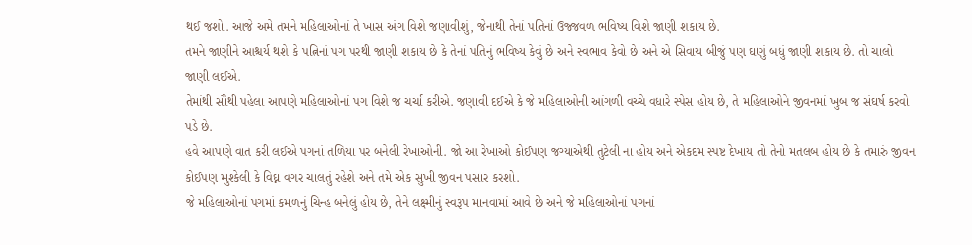થઈ જશો. આજે અમે તમને મહિલાઓનાં તે ખાસ અંગ વિશે જણાવીશું, જેનાથી તેનાં પતિનાં ઉજ્જવળ ભવિષ્ય વિશે જાણી શકાય છે.
તમને જાણીને આશ્ચર્ય થશે કે પત્નિનાં પગ પરથી જાણી શકાય છે કે તેનાં પતિનું ભવિષ્ય કેવું છે અને સ્વભાવ કેવો છે અને એ સિવાય બીજું પણ ઘણું બધું જાણી શકાય છે. તો ચાલો જાણી લઈએ.
તેમાંથી સૌથી પહેલા આપણે મહિલાઓનાં પગ વિશે જ ચર્ચા કરીએ. જણાવી દઈએ કે જે મહિલાઓની આંગળી વચ્ચે વધારે સ્પેસ હોય છે, તે મહિલાઓને જીવનમાં ખુબ જ સંઘર્ષ કરવો પડે છે.
હવે આપણે વાત કરી લઈએ પગનાં તળિયા પર બનેલી રેખાઓની. જો આ રેખાઓ કોઈપણ જગ્યાએથી તુટેલી ના હોય અને એકદમ સ્પષ્ટ દેખાય તો તેનો મતલબ હોય છે કે તમારું જીવન કોઈપણ મુશ્કેલી કે વિઘ્ન વગર ચાલતું રહેશે અને તમે એક સુખી જીવન પસાર કરશો.
જે મહિલાઓનાં પગમાં કમળનું ચિન્હ બનેલું હોય છે, તેને લક્ષ્મીનું સ્વરૂપ માનવામાં આવે છે અને જે મહિલાઓનાં પગનાં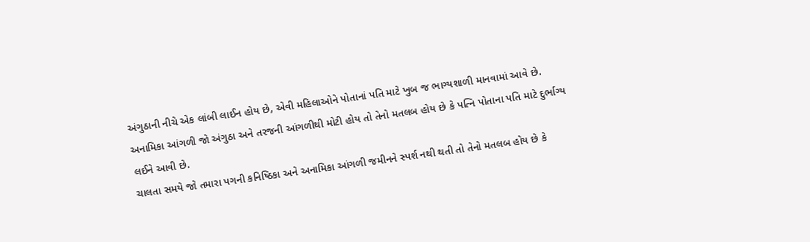અંગુઠાની નીચે એક લાંબી લાઈન હોય છે, એવી મહિલાઓને પોતાનાં પતિ માટે ખુબ જ ભાગ્યશાળી માનવામાં આવે છે.
અનામિકા આંગળી જો અંગુઠા અને તરજની આંગળીથી મોટી હોય તો તેનો મતલબ હોય છે કે પત્નિ પોતાના પતિ માટે દુર્ભાગ્ય લઈને આવી છે.
ચાલતા સમયે જો તમારા પગની કનિષ્ઠિકા અને અનામિકા આંગળી જમીનને સ્પર્શ નથી થતી તો તેનો મતલબ હોય છે કે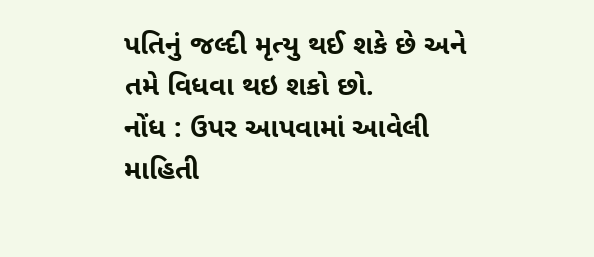પતિનું જલ્દી મૃત્યુ થઈ શકે છે અને તમે વિધવા થઇ શકો છો.
નોંધ : ઉપર આપવામાં આવેલી માહિતી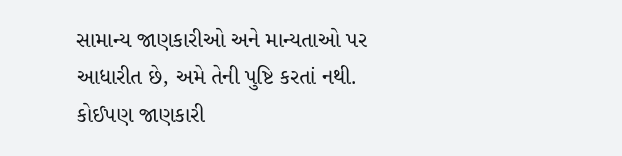સામાન્ય જાણકારીઓ અને માન્યતાઓ પર આધારીત છે, અમે તેની પુષ્ટિ કરતાં નથી. કોઈપણ જાણકારી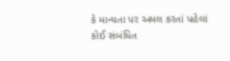કે માન્યતા પર અમલ કરતાં પહેલાં કોઈ સંબંધિત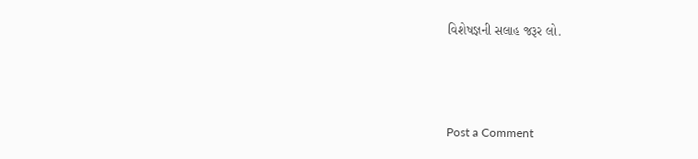વિશેષજ્ઞની સલાહ જરૂર લો.



Post a Comment